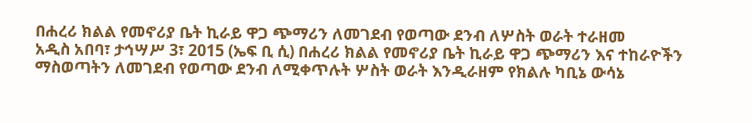በሐረሪ ክልል የመኖሪያ ቤት ኪራይ ዋጋ ጭማሪን ለመገደብ የወጣው ደንብ ለሦስት ወራት ተራዘመ
አዲስ አበባ፣ ታኅሣሥ 3፣ 2015 (ኤፍ ቢ ሲ) በሐረሪ ክልል የመኖሪያ ቤት ኪራይ ዋጋ ጭማሪን እና ተከራዮችን ማስወጣትን ለመገደብ የወጣው ደንብ ለሚቀጥሉት ሦስት ወራት እንዲራዘም የክልሉ ካቢኔ ውሳኔ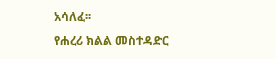አሳለፈ፡፡
የሐረሪ ክልል መስተዳድር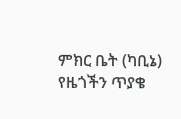ምክር ቤት (ካቢኔ) የዜጎችን ጥያቄ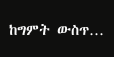ከግምት ውስጥ…